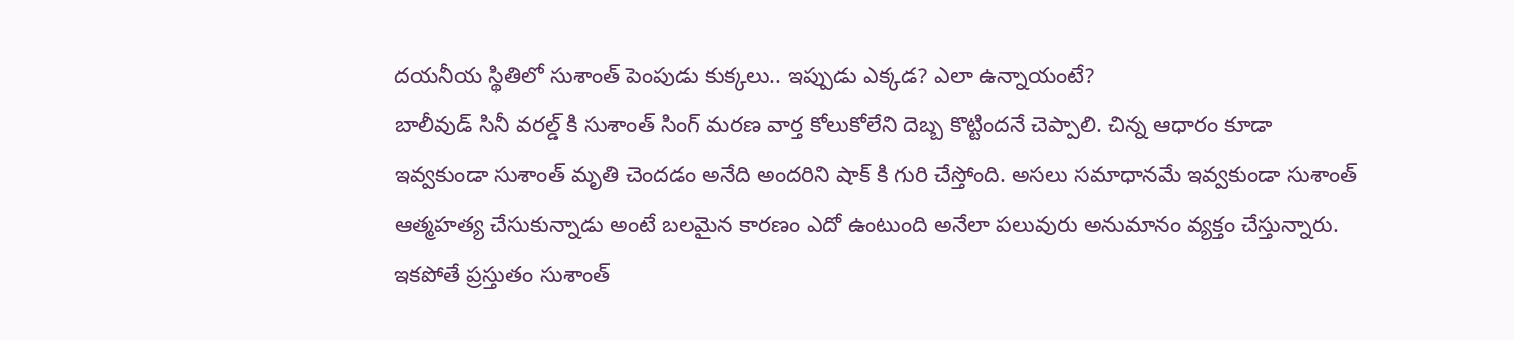దయనీయ స్థితిలో సుశాంత్ పెంపుడు కుక్కలు.. ఇప్పుడు ఎక్కడ? ఎలా ఉన్నాయంటే?
బాలీవుడ్ సినీ వరల్డ్ కి సుశాంత్ సింగ్ మరణ వార్త కోలుకోలేని దెబ్బ కొట్టిందనే చెప్పాలి. చిన్న ఆధారం కూడా ఇవ్వకుండా సుశాంత్ మృతి చెందడం అనేది అందరిని షాక్ కి గురి చేస్తోంది. అసలు సమాధానమే ఇవ్వకుండా సుశాంత్ ఆత్మహత్య చేసుకున్నాడు అంటే బలమైన కారణం ఎదో ఉంటుంది అనేలా పలువురు అనుమానం వ్యక్తం చేస్తున్నారు. ఇకపోతే ప్రస్తుతం సుశాంత్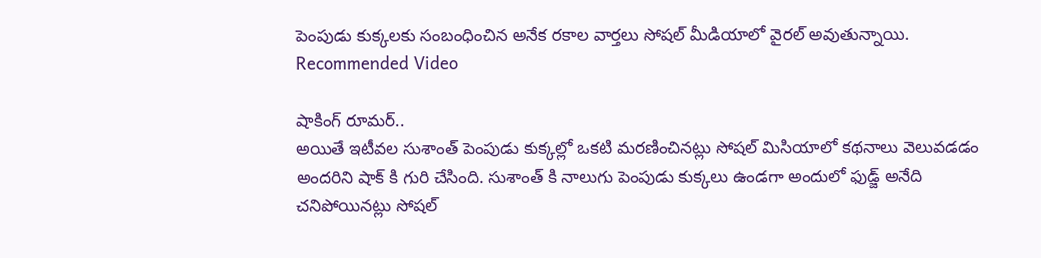పెంపుడు కుక్కలకు సంబంధించిన అనేక రకాల వార్తలు సోషల్ మీడియాలో వైరల్ అవుతున్నాయి.
Recommended Video

షాకింగ్ రూమర్..
అయితే ఇటీవల సుశాంత్ పెంపుడు కుక్కల్లో ఒకటి మరణించినట్లు సోషల్ మిసియాలో కథనాలు వెలువడడం అందరిని షాక్ కి గురి చేసింది. సుశాంత్ కి నాలుగు పెంపుడు కుక్కలు ఉండగా అందులో ఫుడ్జ్ అనేది చనిపోయినట్లు సోషల్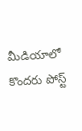మీడియాలో కొందరు పోస్ట్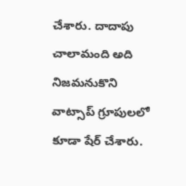చేశారు. దాదాపు చాలామంది అది నిజమనుకొని వాట్సాప్ గ్రూపులలో కూడా షేర్ చేశారు.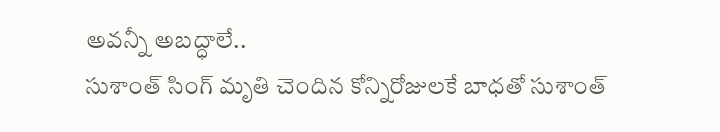అవన్నీ అబద్ధాలే..
సుశాంత్ సింగ్ మృతి చెందిన కోన్నిరోజులకే బాధతో సుశాంత్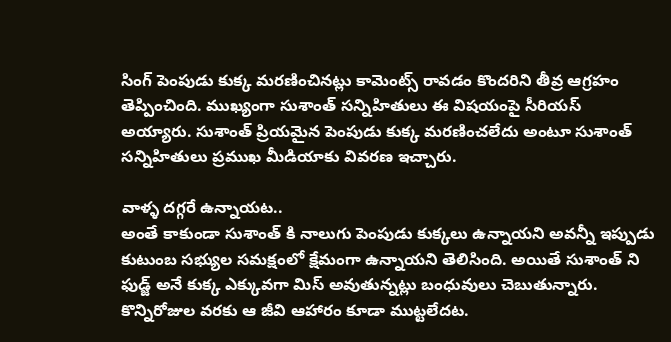సింగ్ పెంపుడు కుక్క మరణించినట్లు కామెంట్స్ రావడం కొందరిని తీవ్ర ఆగ్రహం తెప్పించింది. ముఖ్యంగా సుశాంత్ సన్నిహితులు ఈ విషయంపై సీరియస్ అయ్యారు. సుశాంత్ ప్రియమైన పెంపుడు కుక్క మరణించలేదు అంటూ సుశాంత్ సన్నిహితులు ప్రముఖ మీడియాకు వివరణ ఇచ్చారు.

వాళ్ళ దగ్గరే ఉన్నాయట..
అంతే కాకుండా సుశాంత్ కి నాలుగు పెంపుడు కుక్కలు ఉన్నాయని అవన్నీ ఇప్పుడు కుటుంబ సభ్యుల సమక్షంలో క్షేమంగా ఉన్నాయని తెలిసింది. అయితే సుశాంత్ ని ఫుడ్జ్ అనే కుక్క ఎక్కువగా మిస్ అవుతున్నట్లు బంధువులు చెబుతున్నారు. కొన్నిరోజుల వరకు ఆ జీవి ఆహారం కూడా ముట్టలేదట.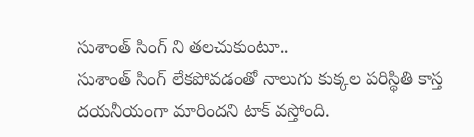సుశాంత్ సింగ్ ని తలచుకుంటూ..
సుశాంత్ సింగ్ లేకపోవడంతో నాలుగు కుక్కల పరిస్థితి కాస్త దయనీయంగా మారిందని టాక్ వస్తోంది.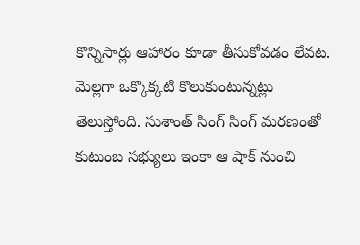కొన్నిసార్లు ఆహారం కూడా తీసుకోవడం లేవట. మెల్లగా ఒక్కొక్కటి కొలుకుంటున్నట్లు తెలుస్తోంది. సుశాంత్ సింగ్ సింగ్ మరణంతో కుటుంబ సభ్యులు ఇంకా ఆ షాక్ నుంచి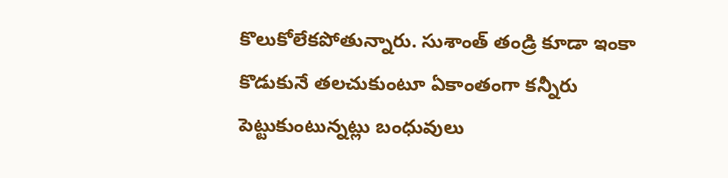కొలుకోలేకపోతున్నారు. సుశాంత్ తండ్రి కూడా ఇంకా కొడుకునే తలచుకుంటూ ఏకాంతంగా కన్నీరు పెట్టుకుంటున్నట్లు బంధువులు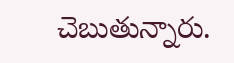చెబుతున్నారు.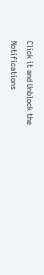Click it and Unblock the Notifications